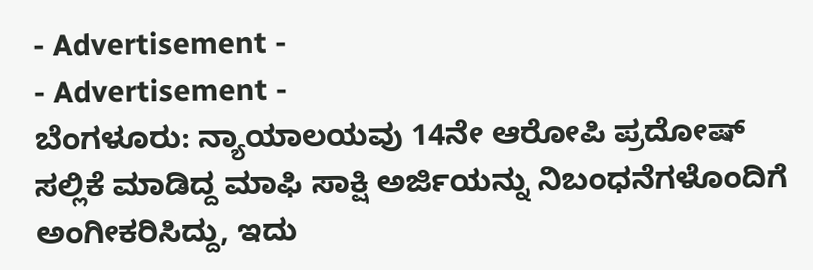- Advertisement -
- Advertisement -
ಬೆಂಗಳೂರು: ನ್ಯಾಯಾಲಯವು 14ನೇ ಆರೋಪಿ ಪ್ರದೋಷ್ ಸಲ್ಲಿಕೆ ಮಾಡಿದ್ದ ಮಾಫಿ ಸಾಕ್ಷಿ ಅರ್ಜಿಯನ್ನು ನಿಬಂಧನೆಗಳೊಂದಿಗೆ ಅಂಗೀಕರಿಸಿದ್ದು, ಇದು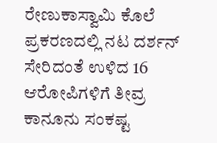ರೇಣುಕಾಸ್ವಾಮಿ ಕೊಲೆ ಪ್ರಕರಣದಲ್ಲಿ ನಟ ದರ್ಶನ್ ಸೇರಿದಂತೆ ಉಳಿದ 16 ಆರೋಪಿಗಳಿಗೆ ತೀವ್ರ ಕಾನೂನು ಸಂಕಷ್ಟ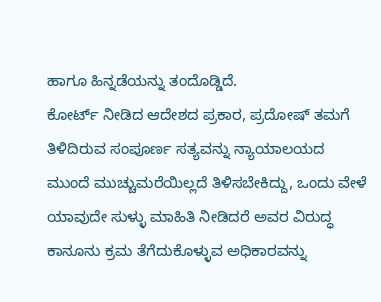ಹಾಗೂ ಹಿನ್ನಡೆಯನ್ನು ತಂದೊಡ್ಡಿದೆ.
ಕೋರ್ಟ್ ನೀಡಿದ ಆದೇಶದ ಪ್ರಕಾರ, ಪ್ರದೋಷ್ ತಮಗೆ ತಿಳಿದಿರುವ ಸಂಪೂರ್ಣ ಸತ್ಯವನ್ನು ನ್ಯಾಯಾಲಯದ ಮುಂದೆ ಮುಚ್ಚುಮರೆಯಿಲ್ಲದೆ ತಿಳಿಸಬೇಕಿದ್ದು, ಒಂದು ವೇಳೆ ಯಾವುದೇ ಸುಳ್ಳು ಮಾಹಿತಿ ನೀಡಿದರೆ ಅವರ ವಿರುದ್ಧ ಕಾನೂನು ಕ್ರಮ ತೆಗೆದುಕೊಳ್ಳುವ ಅಧಿಕಾರವನ್ನು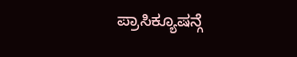ಪ್ರಾಸಿಕ್ಯೂಷನ್ಗೆ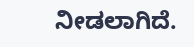ನೀಡಲಾಗಿದೆ.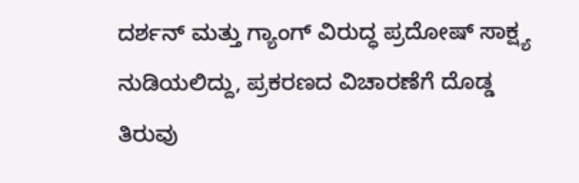ದರ್ಶನ್ ಮತ್ತು ಗ್ಯಾಂಗ್ ವಿರುದ್ಧ ಪ್ರದೋಷ್ ಸಾಕ್ಷ್ಯ ನುಡಿಯಲಿದ್ದು, ಪ್ರಕರಣದ ವಿಚಾರಣೆಗೆ ದೊಡ್ಡ ತಿರುವು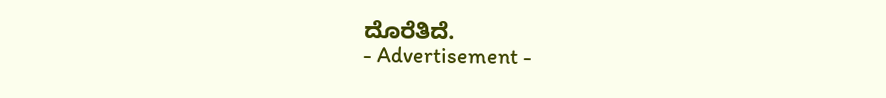ದೊರೆತಿದೆ.
- Advertisement -